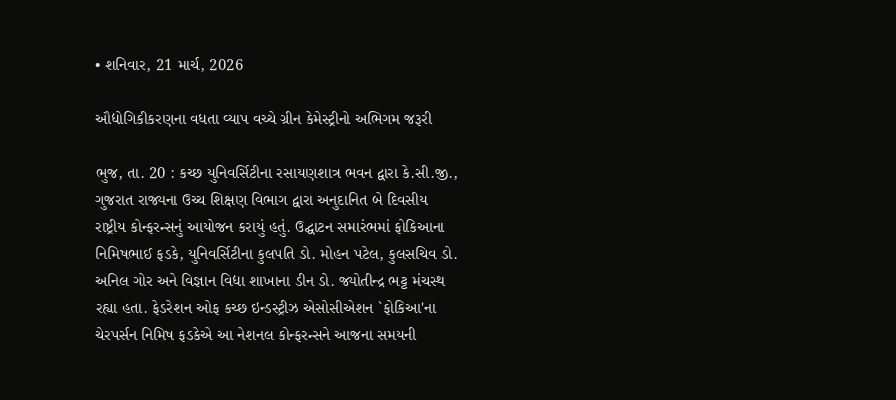• શનિવાર, 21 માર્ચ, 2026

ઔદ્યોગિકીકરણના વધતા વ્યાપ વચ્ચે ગ્રીન કેમેસ્ટ્રીનો અભિગમ જરૂરી

ભુજ, તા. 20 : કચ્છ યુનિવર્સિટીના રસાયણશાત્ર ભવન દ્વારા કે.સી.જી., ગુજરાત રાજ્યના ઉચ્ચ શિક્ષણ વિભાગ દ્વારા અનુદાનિત બે દિવસીય રાષ્ટ્રીય કોન્ફરન્સનું આયોજન કરાયું હતું. ઉદ્ઘાટન સમારંભમાં ફોકિઆના  નિમિષભાઈ ફડકે, યુનિવર્સિટીના કુલપતિ ડો. મોહન પટેલ, કુલસચિવ ડો. અનિલ ગોર અને વિજ્ઞાન વિદ્યા શાખાના ડીન ડો. જ્યોતીન્દ્ર ભટ્ટ મંચસ્થ રહ્યા હતા. ફેડરેશન ઓફ કચ્છ ઇન્ડસ્ટ્રીઝ એસોસીએશન `ફોકિઆ'ના ચેરપર્સન નિમિષ ફડકેએ આ નેશનલ કોન્ફરન્સને આજના સમયની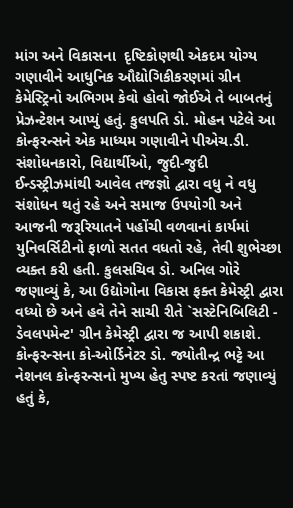માંગ અને વિકાસના  દૃષ્ટિકોણથી એકદમ યોગ્ય ગણાવીને આધુનિક ઔદ્યોગિકીકરણમાં ગ્રીન કેમેસ્ટ્રિનો અભિગમ કેવો હોવો જોઈએ તે બાબતનું પ્રેઝન્ટેશન આપ્યું હતું. કુલપતિ ડો. મોહન પટેલે આ કોન્ફરન્સને એક માધ્યમ ગણાવીને પીએચ.ડી. સંશોધનકારો, વિદ્યાર્થીઓ, જુદી-જુદી ઈન્ડસ્ટ્રીઝમાંથી આવેલ તજજ્ઞો દ્વારા વધુ ને વધુ સંશોધન થતું રહે અને સમાજ ઉપયોગી અને આજની જરૂરિયાતને પહોંચી વળવાનાં કાર્યમાં યુનિવર્સિટીનો ફાળો સતત વધતો રહે, તેવી શુભેચ્છા વ્યક્ત કરી હતી. કુલસચિવ ડો. અનિલ ગોરે જણાવ્યું કે, આ ઉદ્યોગોના વિકાસ ફક્ત કેમેસ્ટ્રી દ્વારા વધ્યો છે અને હવે તેને સાચી રીતે `સસ્ટેનિબિલિટી - ડેવલપમેન્ટ' ગ્રીન કેમેસ્ટ્રી દ્વારા જ આપી શકાશે. કોન્ફરન્સના કો-ઓર્ડિનેટર ડો. જ્યોતીન્દ્ર ભટ્ટે આ નેશનલ કોન્ફરન્સનો મુખ્ય હેતુ સ્પષ્ટ કરતાં જણાવ્યું હતું કે,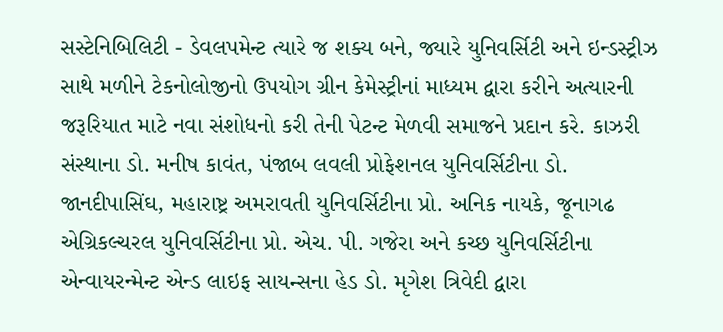સસ્ટેનિબિલિટી - ડેવલપમેન્ટ ત્યારે જ શક્ય બને, જ્યારે યુનિવર્સિટી અને ઇન્ડસ્ટ્રીઝ સાથે મળીને ટેકનોલોજીનો ઉપયોગ ગ્રીન કેમેસ્ટ્રીનાં માધ્યમ દ્વારા કરીને અત્યારની જરૂરિયાત માટે નવા સંશોધનો કરી તેની પેટન્ટ મેળવી સમાજને પ્રદાન કરે. કાઝરી સંસ્થાના ડો. મનીષ કાવંત, પંજાબ લવલી પ્રોફેશનલ યુનિવર્સિટીના ડો. જાનદીપાસિંઘ, મહારાષ્ટ્ર અમરાવતી યુનિવર્સિટીના પ્રો. અનિક નાયકે, જૂનાગઢ એગ્રિકલ્ચરલ યુનિવર્સિટીના પ્રો. એચ. પી. ગજેરા અને કચ્છ યુનિવર્સિટીના એન્વાયરન્મેન્ટ એન્ડ લાઇફ સાયન્સના હેડ ડો. મૃગેશ ત્રિવેદી દ્વારા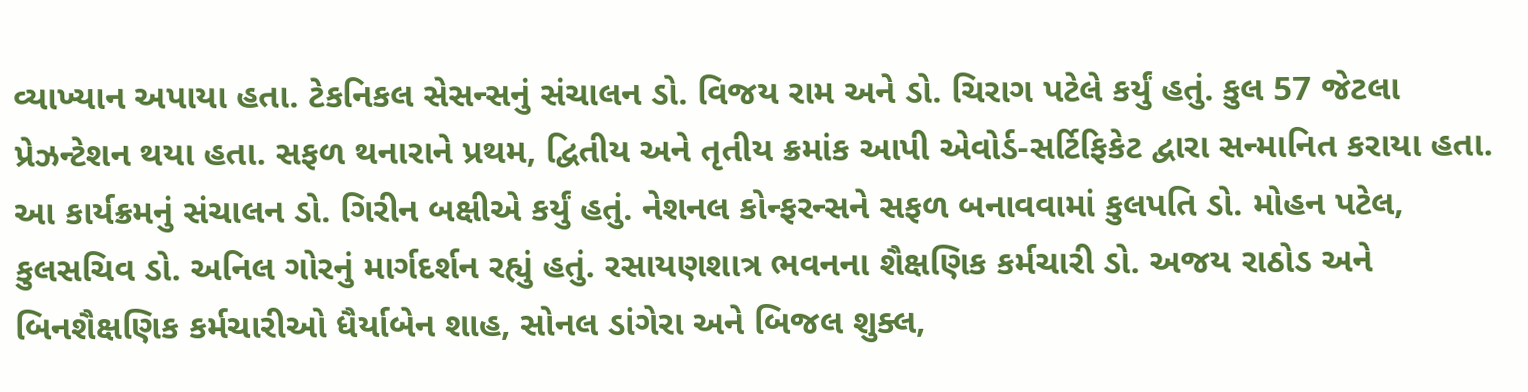વ્યાખ્યાન અપાયા હતા. ટેકનિકલ સેસન્સનું સંચાલન ડો. વિજય રામ અને ડો. ચિરાગ પટેલે કર્યું હતું. કુલ 57 જેટલા પ્રેઝન્ટેશન થયા હતા. સફળ થનારાને પ્રથમ, દ્વિતીય અને તૃતીય ક્રમાંક આપી એવોર્ડ-સર્ટિફિકેટ દ્વારા સન્માનિત કરાયા હતા. આ કાર્યક્રમનું સંચાલન ડો. ગિરીન બક્ષીએ કર્યું હતું. નેશનલ કોન્ફરન્સને સફળ બનાવવામાં કુલપતિ ડો. મોહન પટેલ, કુલસચિવ ડો. અનિલ ગોરનું માર્ગદર્શન રહ્યું હતું. રસાયણશાત્ર ભવનના શૈક્ષણિક કર્મચારી ડો. અજય રાઠોડ અને બિનશૈક્ષણિક કર્મચારીઓ ધૈર્યાબેન શાહ, સોનલ ડાંગેરા અને બિજલ શુક્લ,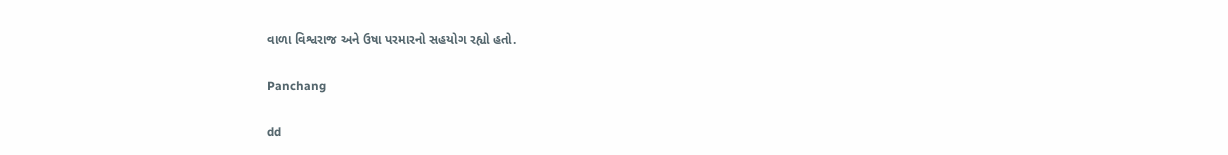વાળા વિશ્વરાજ અને ઉષા પરમારનો સહયોગ રહ્યો હતો.

Panchang

dd